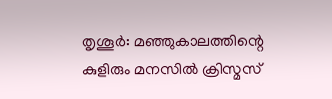തൃശൂർ: മഞ്ഞുകാലത്തിന്റെ കുളിരും മനസിൽ ക്രിസ്മസ്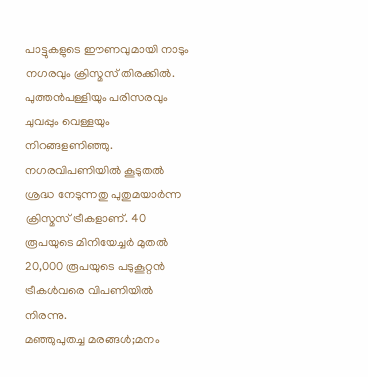പാട്ടുകളുടെ ഈണവുമായി നാടും നഗരവും ക്രിസ്മസ് തിരക്കിൽ. പുത്തൻപള്ളിയും പരിസരവും ചുവപ്പും വെള്ളയും നിറങ്ങളണിഞ്ഞു. നഗരവിപണിയിൽ കൂടുതൽ ശ്രദ്ധ നേടുന്നതു പുതുമയാർന്ന ക്രിസ്മസ് ട്രീകളാണ്. 40 രൂപയുടെ മിനിയേച്ചർ മുതൽ 20,000 രൂപയുടെ പടുകൂറ്റൻ ട്രീകൾവരെ വിപണിയിൽ നിരന്നു.
മഞ്ഞുപുതച്ച മരങ്ങൾ;മനം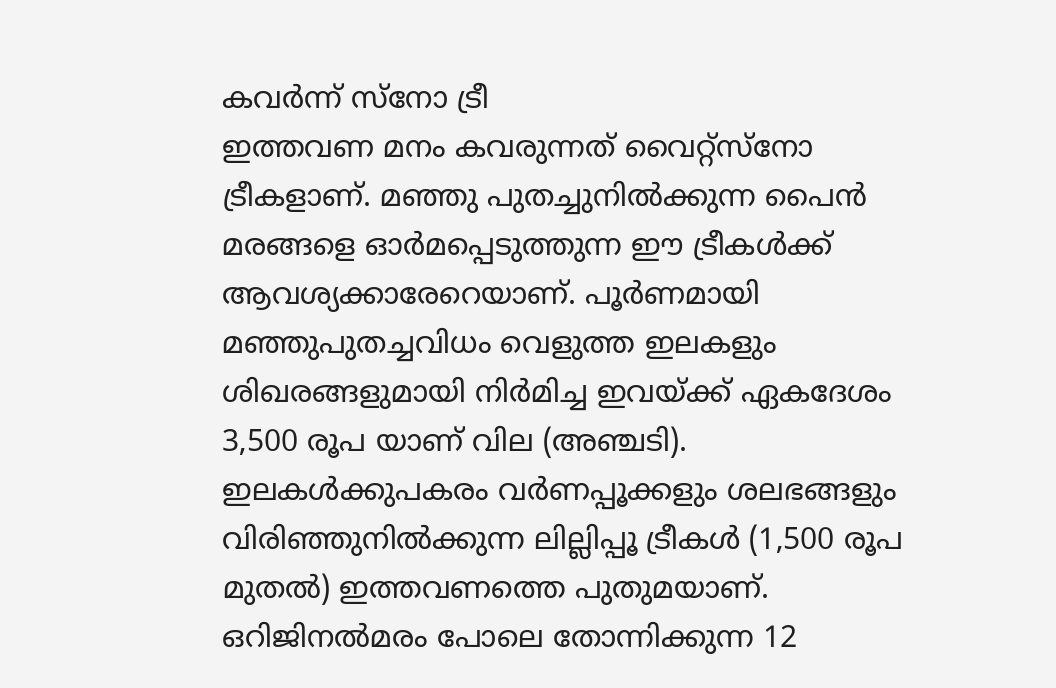കവർന്ന് സ്നോ ട്രീ
ഇത്തവണ മനം കവരുന്നത് വൈറ്റ്സ്നോ ട്രീകളാണ്. മഞ്ഞു പുതച്ചുനിൽക്കുന്ന പൈൻ മരങ്ങളെ ഓർമപ്പെടുത്തുന്ന ഈ ട്രീകൾക്ക് ആവശ്യക്കാരേറെയാണ്. പൂർണമായി മഞ്ഞുപുതച്ചവിധം വെളുത്ത ഇലകളും ശിഖരങ്ങളുമായി നിർമിച്ച ഇവയ്ക്ക് ഏകദേശം 3,500 രൂപ യാണ് വില (അഞ്ചടി).
ഇലകൾക്കുപകരം വർണപ്പൂക്കളും ശലഭങ്ങളും വിരിഞ്ഞുനിൽക്കുന്ന ലില്ലിപ്പൂ ട്രീകൾ (1,500 രൂപ മുതൽ) ഇത്തവണത്തെ പുതുമയാണ്.
ഒറിജിനൽമരം പോലെ തോന്നിക്കുന്ന 12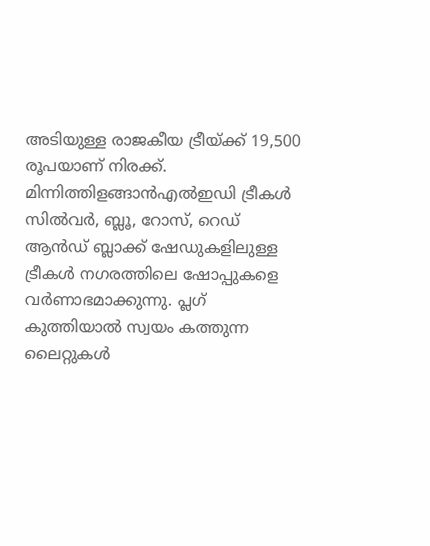അടിയുള്ള രാജകീയ ട്രീയ്ക്ക് 19,500 രൂപയാണ് നിരക്ക്.
മിന്നിത്തിളങ്ങാൻഎൽഇഡി ട്രീകൾ
സിൽവർ, ബ്ലൂ, റോസ്, റെഡ് ആൻഡ് ബ്ലാക്ക് ഷേഡുകളിലുള്ള ട്രീകൾ നഗരത്തിലെ ഷോപ്പുകളെ വർണാഭമാക്കുന്നു. പ്ലഗ് കുത്തിയാൽ സ്വയം കത്തുന്ന ലൈറ്റുകൾ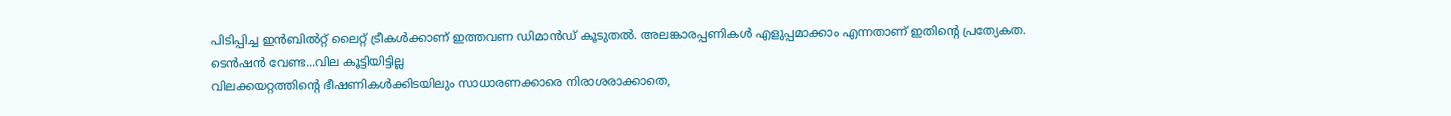പിടിപ്പിച്ച ഇൻബിൽറ്റ് ലൈറ്റ് ട്രീകൾക്കാണ് ഇത്തവണ ഡിമാൻഡ് കൂടുതൽ. അലങ്കാരപ്പണികൾ എളുപ്പമാക്കാം എന്നതാണ് ഇതിന്റെ പ്രത്യേകത.
ടെൻഷൻ വേണ്ട...വില കൂട്ടിയിട്ടില്ല
വിലക്കയറ്റത്തിന്റെ ഭീഷണികൾക്കിടയിലും സാധാരണക്കാരെ നിരാശരാക്കാതെ,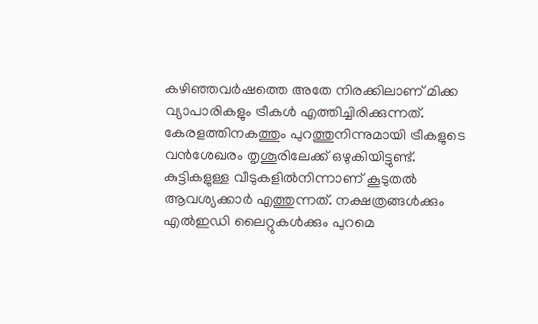കഴിഞ്ഞവർഷത്തെ അതേ നിരക്കിലാണ് മിക്ക വ്യാപാരികളും ട്രീകൾ എത്തിച്ചിരിക്കുന്നത്. കേരളത്തിനകത്തും പുറത്തുനിന്നുമായി ട്രീകളുടെ വൻശേഖരം തൃശൂരിലേക്ക് ഒഴുകിയിട്ടുണ്ട്.
കുട്ടികളുള്ള വീടുകളിൽനിന്നാണ് കൂടുതൽ ആവശ്യക്കാർ എത്തുന്നത്. നക്ഷത്രങ്ങൾക്കും എൽഇഡി ലൈറ്റുകൾക്കും പുറമെ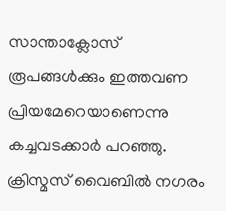സാന്താക്ലോസ് രൂപങ്ങൾക്കും ഇത്തവണ പ്രിയമേറെയാണെന്നു കച്ചവടക്കാർ പറഞ്ഞു.
ക്രിസ്മസ് വൈബിൽ നഗരം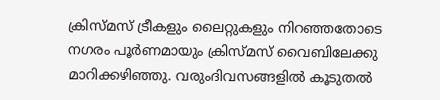ക്രിസ്മസ് ട്രീകളും ലൈറ്റുകളും നിറഞ്ഞതോടെ നഗരം പൂർണമായും ക്രിസ്മസ് വൈബിലേക്കു മാറിക്കഴിഞ്ഞു. വരുംദിവസങ്ങളിൽ കൂടുതൽ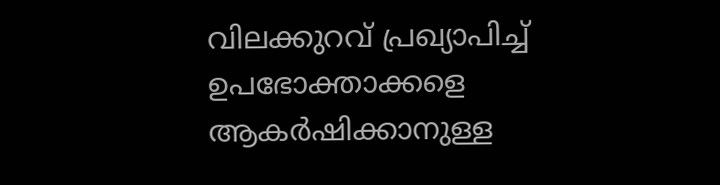വിലക്കുറവ് പ്രഖ്യാപിച്ച് ഉപഭോക്താക്കളെ ആകർഷിക്കാനുള്ള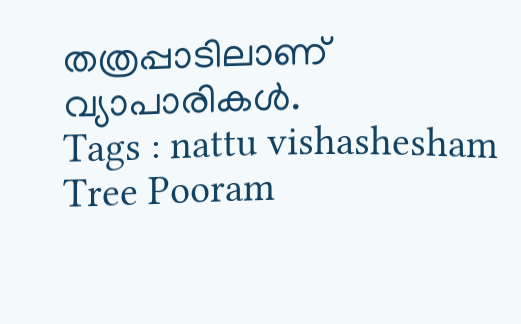തത്രപ്പാടിലാണ് വ്യാപാരികൾ.
Tags : nattu vishashesham Tree Pooram